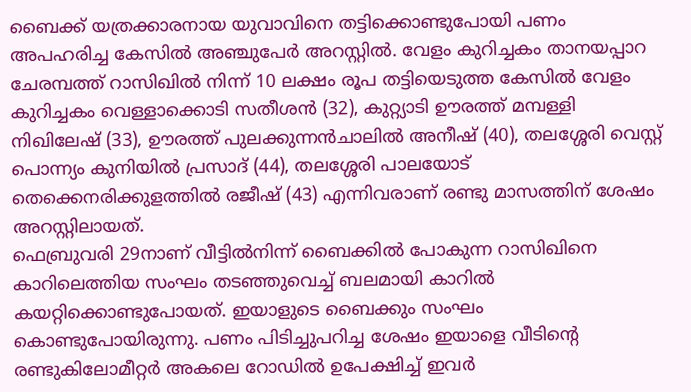ബൈക്ക് യത്രക്കാരനായ യുവാവിനെ തട്ടിക്കൊണ്ടുപോയി പണം അപഹരിച്ച കേസിൽ അഞ്ചുപേർ അറസ്റ്റിൽ. വേളം കുറിച്ചകം താനയപ്പാറ ചേരമ്പത്ത് റാസിഖിൽ നിന്ന് 10 ലക്ഷം രൂപ തട്ടിയെടുത്ത കേസിൽ വേളം കുറിച്ചകം വെള്ളാക്കൊടി സതീശൻ (32), കുറ്റ്യാടി ഊരത്ത് മമ്പള്ളി നിഖിലേഷ് (33), ഊരത്ത് പുലക്കുന്നൻചാലിൽ അനീഷ് (40), തലശ്ശേരി വെസ്റ്റ് പൊന്ന്യം കുനിയിൽ പ്രസാദ് (44), തലശ്ശേരി പാലയോട് തെക്കെനരിക്കുളത്തിൽ രജീഷ് (43) എന്നിവരാണ് രണ്ടു മാസത്തിന് ശേഷം അറസ്റ്റിലായത്.
ഫെബ്രുവരി 29നാണ് വീട്ടിൽനിന്ന് ബൈക്കിൽ പോകുന്ന റാസിഖിനെ കാറിലെത്തിയ സംഘം തടഞ്ഞുവെച്ച് ബലമായി കാറിൽ കയറ്റിക്കൊണ്ടുപോയത്. ഇയാളുടെ ബൈക്കും സംഘം കൊണ്ടുപോയിരുന്നു. പണം പിടിച്ചുപറിച്ച ശേഷം ഇയാളെ വീടിന്റെ രണ്ടുകിലോമീറ്റർ അകലെ റോഡിൽ ഉപേക്ഷിച്ച് ഇവർ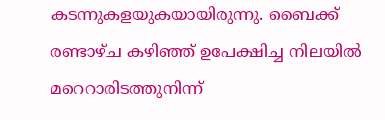കടന്നുകളയുകയായിരുന്നു. ബൈക്ക് രണ്ടാഴ്ച കഴിഞ്ഞ് ഉപേക്ഷിച്ച നിലയിൽ മറെറാരിടത്തുനിന്ന്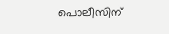പൊലീസിന്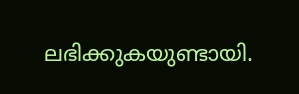ലഭിക്കുകയുണ്ടായി.